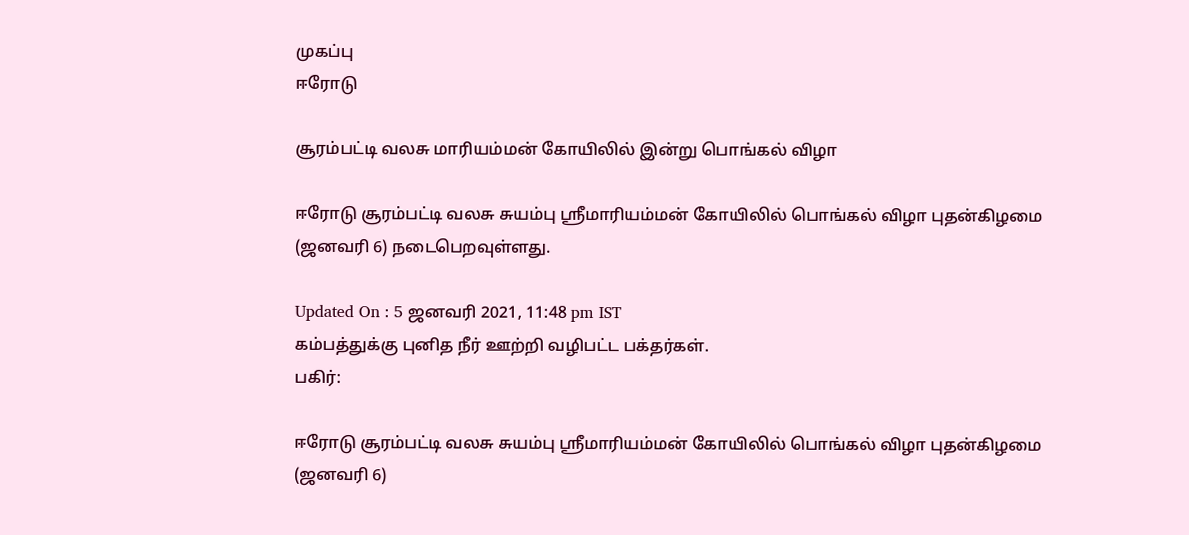முகப்பு
ஈரோடு

சூரம்பட்டி வலசு மாரியம்மன் கோயிலில் இன்று பொங்கல் விழா

ஈரோடு சூரம்பட்டி வலசு சுயம்பு ஸ்ரீமாரியம்மன் கோயிலில் பொங்கல் விழா புதன்கிழமை (ஜனவரி 6) நடைபெறவுள்ளது.

Updated On : 5 ஜனவரி 2021, 11:48 pm IST
கம்பத்துக்கு புனித நீர் ஊற்றி வழிபட்ட பக்தர்கள்.
பகிர்:

ஈரோடு சூரம்பட்டி வலசு சுயம்பு ஸ்ரீமாரியம்மன் கோயிலில் பொங்கல் விழா புதன்கிழமை (ஜனவரி 6)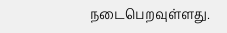நடைபெறவுள்ளது.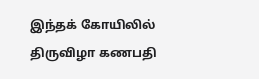இந்தக் கோயிலில் திருவிழா கணபதி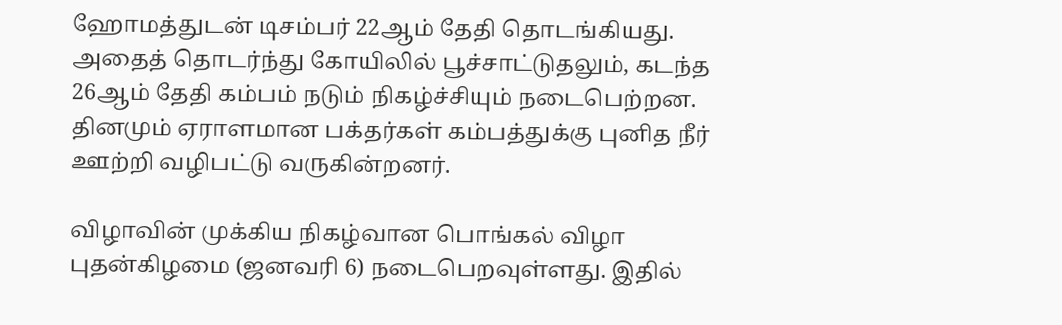ஹோமத்துடன் டிசம்பர் 22ஆம் தேதி தொடங்கியது. அதைத் தொடர்ந்து கோயிலில் பூச்சாட்டுதலும், கடந்த 26ஆம் தேதி கம்பம் நடும் நிகழ்ச்சியும் நடைபெற்றன. தினமும் ஏராளமான பக்தர்கள் கம்பத்துக்கு புனித நீர் ஊற்றி வழிபட்டு வருகின்றனர்.

விழாவின் முக்கிய நிகழ்வான பொங்கல் விழா புதன்கிழமை (ஜனவரி 6) நடைபெறவுள்ளது. இதில்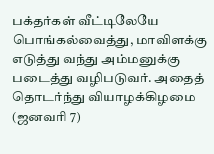பக்தர்கள் வீட்டிலேயே பொங்கல்வைத்து, மாவிளக்கு எடுத்து வந்து அம்மனுக்கு படைத்து வழிபடுவர். அதைத் தொடர்ந்து வியாழக்கிழமை (ஜனவரி 7)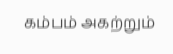கம்பம் அகற்றும்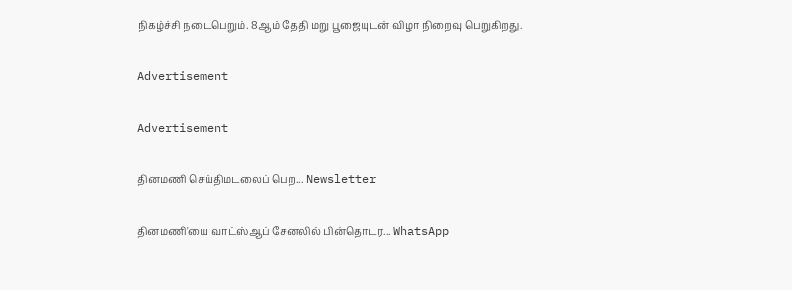நிகழ்ச்சி நடைபெறும். 8ஆம் தேதி மறு பூஜையுடன் விழா நிறைவு பெறுகிறது.

Advertisement

Advertisement

தினமணி செய்திமடலைப் பெற... Newsletter

தினமணி'யை வாட்ஸ்ஆப் சேனலில் பின்தொடர... WhatsApp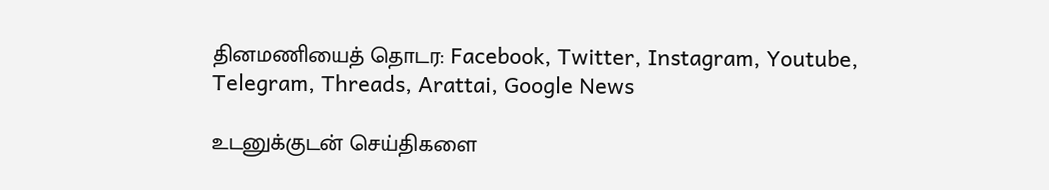தினமணியைத் தொடர: Facebook, Twitter, Instagram, Youtube, Telegram, Threads, Arattai, Google News

உடனுக்குடன் செய்திகளை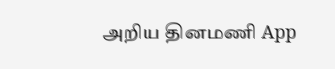அறிய தினமணி App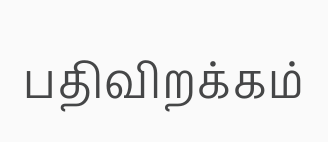பதிவிறக்கம்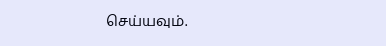செய்யவும்.